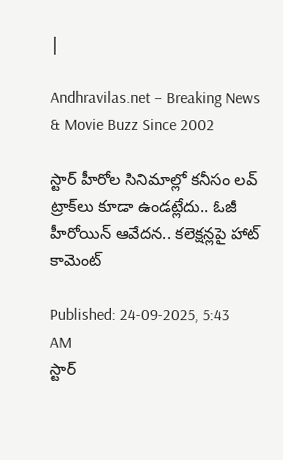|

Andhravilas.net – Breaking News & Movie Buzz Since 2002

స్టార్‌ హీరోల సినిమాల్లో కనీసం లవ్‌ ట్రాక్‌లు కూడా ఉండట్లేదు.. ఓజీ హీరోయిన్‌ ఆవేదన.. కలెక్షన్లపై హాట్‌ కామెంట్‌

Published: 24-09-2025, 5:43 AM
స్టార్‌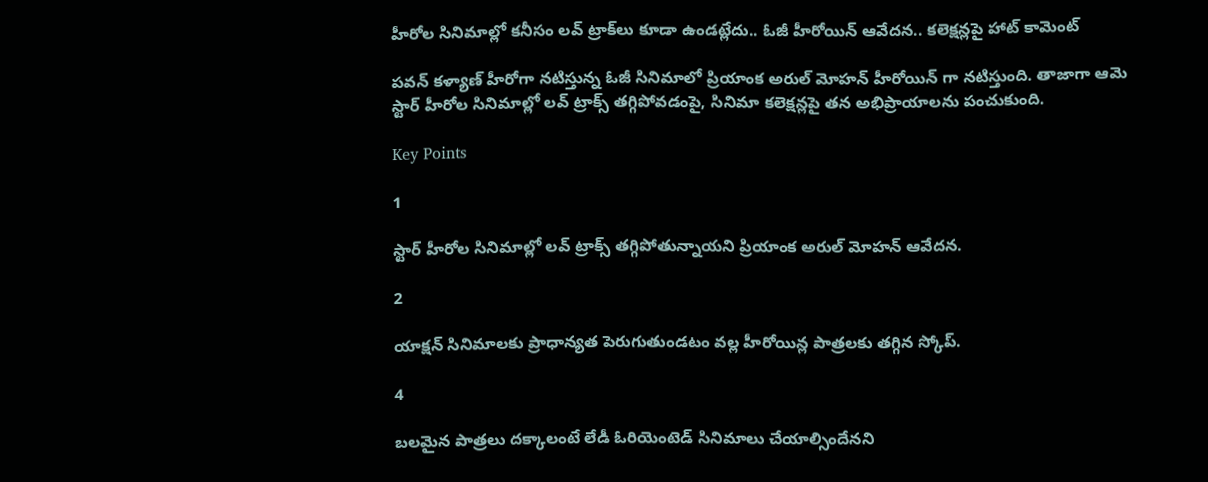హీరోల సినిమాల్లో కనీసం లవ్‌ ట్రాక్‌లు కూడా ఉండట్లేదు.. ఓజీ హీరోయిన్‌ ఆవేదన.. కలెక్షన్లపై హాట్‌ కామెంట్‌

పవన్ కళ్యాణ్ హీరోగా నటిస్తున్న ఓజీ సినిమాలో ప్రియాంక అరుల్ మోహన్ హీరోయిన్ గా నటిస్తుంది. తాజాగా ఆమె స్టార్ హీరోల సినిమాల్లో లవ్ ట్రాక్స్ తగ్గిపోవడంపై, సినిమా కలెక్షన్లపై తన అభిప్రాయాలను పంచుకుంది.

Key Points

1

స్టార్ హీరోల సినిమాల్లో లవ్ ట్రాక్స్ తగ్గిపోతున్నాయని ప్రియాంక అరుల్ మోహన్ ఆవేదన.

2

యాక్షన్ సినిమాలకు ప్రాధాన్యత పెరుగుతుండటం వల్ల హీరోయిన్ల పాత్రలకు తగ్గిన స్కోప్.

4

బలమైన పాత్రలు దక్కాలంటే లేడీ ఓరియెంటెడ్ సినిమాలు చేయాల్సిందేనని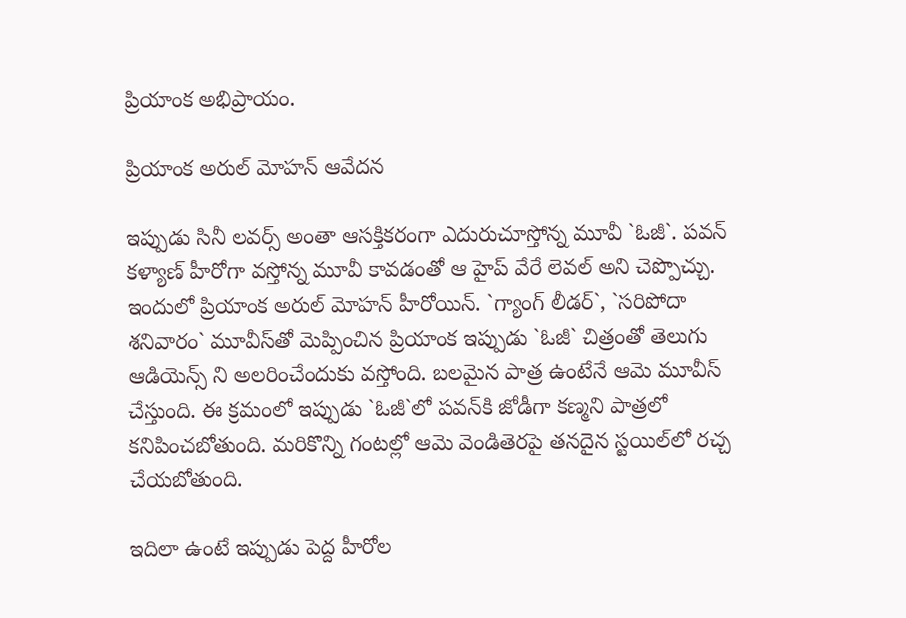ప్రియాంక అభిప్రాయం.

ప్రియాంక అరుల్ మోహన్ ఆవేదన

ఇప్పుడు సినీ లవర్స్ అంతా ఆసక్తికరంగా ఎదురుచూస్తోన్న మూవీ `ఓజీ`. పవన్‌ కళ్యాణ్‌ హీరోగా వస్తోన్న మూవీ కావడంతో ఆ హైప్‌ వేరే లెవల్‌ అని చెప్పొచ్చు. ఇందులో ప్రియాంక అరుల్‌ మోహన్‌ హీరోయిన్‌. `గ్యాంగ్‌ లీడర్‌`, `సరిపోదా శనివారం` మూవీస్‌తో మెప్పించిన ప్రియాంక ఇప్పుడు `ఓజీ` చిత్రంతో తెలుగు ఆడియెన్స్ ని అలరించేందుకు వస్తోంది. బలమైన పాత్ర ఉంటేనే ఆమె మూవీస్‌ చేస్తుంది. ఈ క్రమంలో ఇప్పుడు `ఓజీ`లో పవన్‌కి జోడీగా కణ్మని పాత్రలో కనిపించబోతుంది. మరికొన్ని గంటల్లో ఆమె వెండితెరపై తనదైన స్టయిల్‌లో రచ్చ చేయబోతుంది.

ఇదిలా ఉంటే ఇప్పుడు పెద్ద హీరోల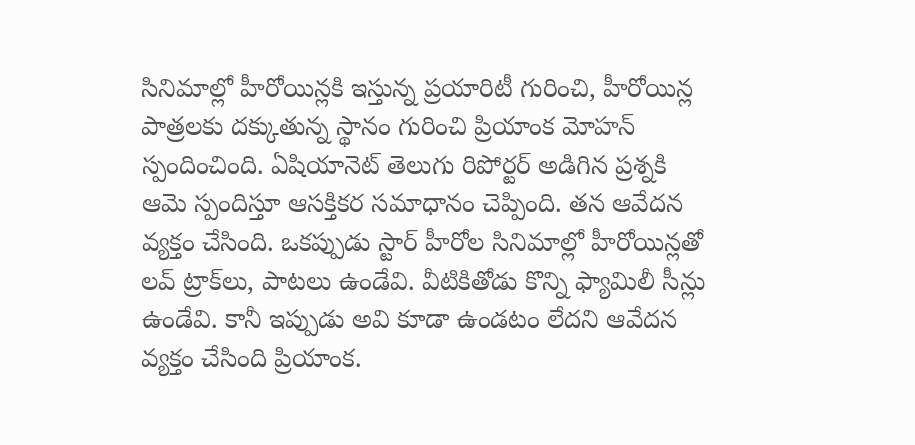సినిమాల్లో హీరోయిన్లకి ఇస్తున్న ప్రయారిటీ గురించి, హీరోయిన్ల పాత్రలకు దక్కుతున్న స్థానం గురించి ప్రియాంక మోహన్‌ స్పందించింది. ఏషియానెట్‌ తెలుగు రిపోర్టర్‌ అడిగిన ప్రశ్నకి ఆమె స్పందిస్తూ ఆసక్తికర సమాధానం చెప్పింది. తన ఆవేదన వ్యక్తం చేసింది. ఒకప్పుడు స్టార్‌ హీరోల సినిమాల్లో హీరోయిన్లతో లవ్‌ ట్రాక్‌లు, పాటలు ఉండేవి. వీటికితోడు కొన్ని ఫ్యామిలీ సీన్లు ఉండేవి. కానీ ఇప్పుడు అవి కూడా ఉండటం లేదని ఆవేదన వ్యక్తం చేసింది ప్రియాంక.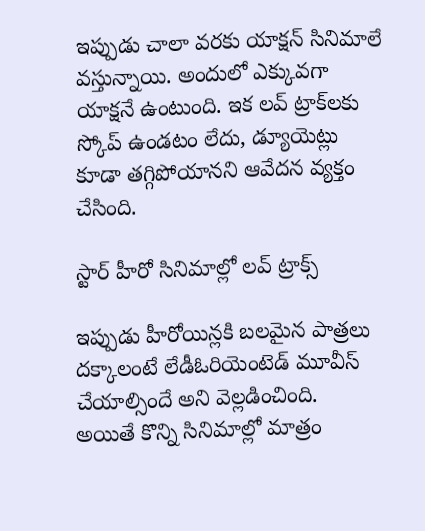ఇప్పుడు చాలా వరకు యాక్షన్‌ సినిమాలే వస్తున్నాయి. అందులో ఎక్కువగా యాక్షనే ఉంటుంది. ఇక లవ్‌ ట్రాక్‌లకు స్కోప్‌ ఉండటం లేదు, డ్యూయెట్లు కూడా తగ్గిపోయానని ఆవేదన వ్యక్తం చేసింది.

స్టార్ హీరో సినిమాల్లో లవ్ ట్రాక్స్

ఇప్పుడు హీరోయిన్లకి బలమైన పాత్రలు దక్కాలంటే లేడీఓరియెంటెడ్‌ మూవీస్‌ చేయాల్సిందే అని వెల్లడించింది. అయితే కొన్ని సినిమాల్లో మాత్రం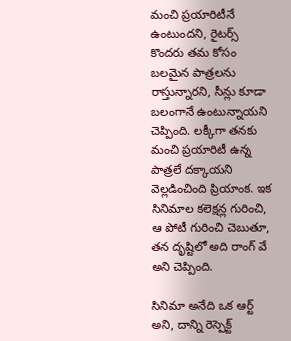మంచి ప్రయారిటీనే ఉంటుందని, రైటర్స్ కొందరు తమ కోసం బలమైన పాత్రలను రాస్తున్నారని, సీన్లు కూడా బలంగానే ఉంటున్నాయని చెప్పింది. లక్కీగా తనకు మంచి ప్రయారిటీ ఉన్న పాత్రలే దక్కాయని వెల్లడించింది ప్రియాంక. ఇక సినిమాల కలెక్షన్ల గురించి, ఆ పోటీ గురించి చెబుతూ, తన దృష్టిలో అది రాంగ్‌ వే అని చెప్పింది.

సినిమా అనేది ఒక ఆర్ట్ అని, దాన్ని రెస్పెక్ట్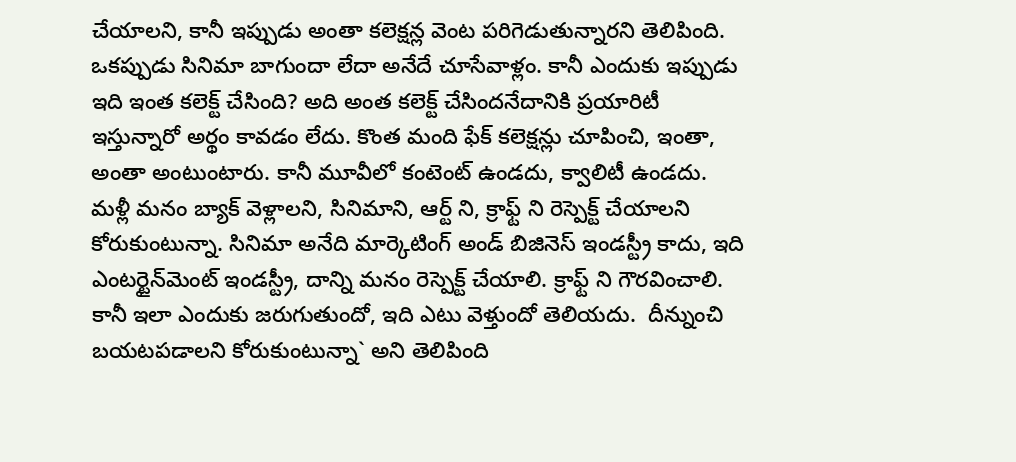చేయాలని, కానీ ఇప్పుడు అంతా కలెక్షన్ల వెంట పరిగెడుతున్నారని తెలిపింది. ఒకప్పుడు సినిమా బాగుందా లేదా అనేదే చూసేవాళ్లం. కానీ ఎందుకు ఇప్పుడు ఇది ఇంత కలెక్ట్ చేసింది? అది అంత కలెక్ట్ చేసిందనేదానికి ప్రయారిటీ ఇస్తున్నారో అర్థం కావడం లేదు. కొంత మంది ఫేక్‌ కలెక్షన్లు చూపించి, ఇంతా, అంతా అంటుంటారు. కానీ మూవీలో కంటెంట్‌ ఉండదు, క్వాలిటీ ఉండదు. మళ్లీ మనం బ్యాక్‌ వెళ్లాలని, సినిమాని, ఆర్ట్ ని, క్రాఫ్ట్ ని రెస్పెక్ట్ చేయాలని కోరుకుంటున్నా. సినిమా అనేది మార్కెటింగ్‌ అండ్‌ బిజినెస్‌ ఇండస్ట్రీ కాదు, ఇది ఎంటర్టైన్‌మెంట్‌ ఇండస్ట్రీ, దాన్ని మనం రెస్పెక్ట్ చేయాలి. క్రాఫ్ట్ ని గౌరవించాలి. కానీ ఇలా ఎందుకు జరుగుతుందో, ఇది ఎటు వెళ్తుందో తెలియదు.  దీన్నుంచి బయటపడాలని కోరుకుంటున్నా` అని తెలిపింది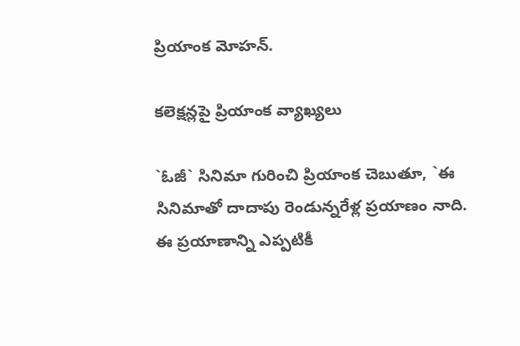ప్రియాంక మోహన్‌.

కలెక్షన్లపై ప్రియాంక వ్యాఖ్యలు

`ఓజీ` సినిమా గురించి ప్రియాంక చెబుతూ, `ఈ సినిమాతో దాదాపు రెండున్నరేళ్ల ప్రయాణం నాది. ఈ ప్రయాణాన్ని ఎప్పటికీ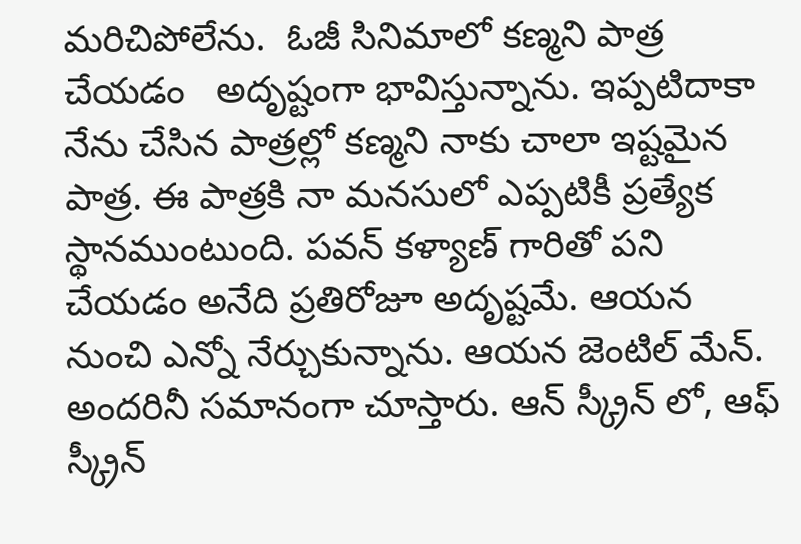మరిచిపోలేను.  ఓజీ సినిమాలో కణ్మని పాత్ర చేయడం   అదృష్టంగా భావిస్తున్నాను. ఇప్పటిదాకా నేను చేసిన పాత్రల్లో కణ్మని నాకు చాలా ఇష్టమైన పాత్ర. ఈ పాత్రకి నా మనసులో ఎప్పటికీ ప్రత్యేక స్థానముంటుంది. పవన్ కళ్యాణ్ గారితో పని చేయడం అనేది ప్రతిరోజూ అదృష్టమే. ఆయన నుంచి ఎన్నో నేర్చుకున్నాను. ఆయన జెంటిల్ మేన్. అందరినీ సమానంగా చూస్తారు. ఆన్ స్క్రీన్ లో, ఆఫ్ స్క్రీన్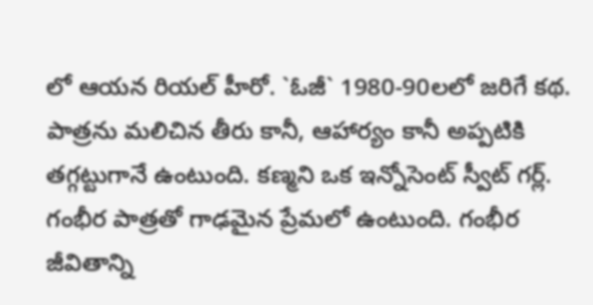లో ఆయన రియల్ హీరో. `ఓజీ` 1980-90లలో జరిగే కథ. పాత్రను మలిచిన తీరు కానీ, ఆహార్యం కానీ అప్పటికి తగ్గట్టుగానే ఉంటుంది. కణ్మని ఒక ఇన్నోసెంట్ స్వీట్ గర్ల్. గంభీర పాత్రతో గాఢమైన ప్రేమలో ఉంటుంది. గంభీర జీవితాన్ని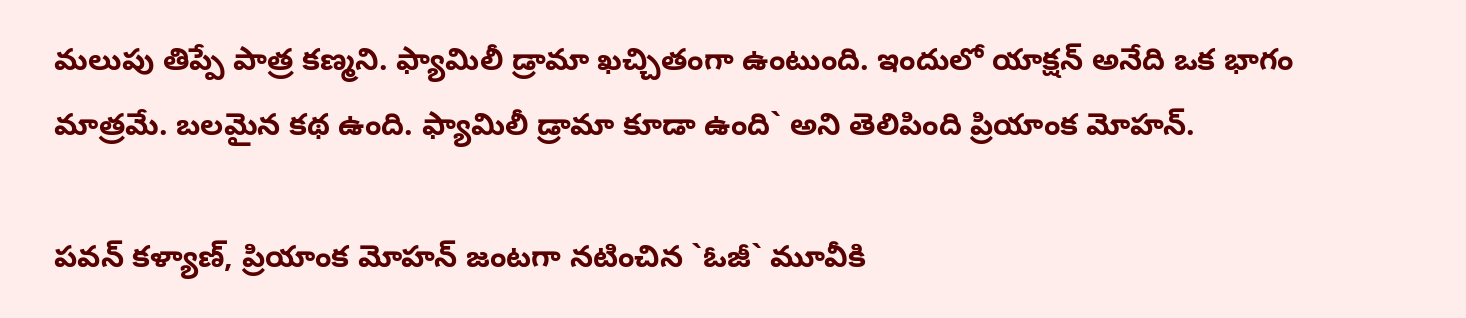మలుపు తిప్పే పాత్ర కణ్మని. ఫ్యామిలీ డ్రామా ఖచ్చితంగా ఉంటుంది. ఇందులో యాక్షన్ అనేది ఒక భాగం మాత్రమే. బలమైన కథ ఉంది. ఫ్యామిలీ డ్రామా కూడా ఉంది` అని తెలిపింది ప్రియాంక మోహన్‌.

పవన్‌ కళ్యాణ్‌, ప్రియాంక మోహన్‌ జంటగా నటించిన `ఓజీ` మూవీకి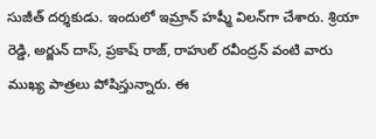సుజీత్‌ దర్శకుడు. ఇందులో ఇమ్రాన్‌ హష్మీ విలన్‌గా చేశారు. శ్రియా రెడ్డి, అర్జున్‌ దాస్‌, ప్రకాష్‌ రాజ్‌, రాహుల్‌ రవీంద్రన్‌ వంటి వారు ముఖ్య పాత్రలు పోషిస్తున్నారు. ఈ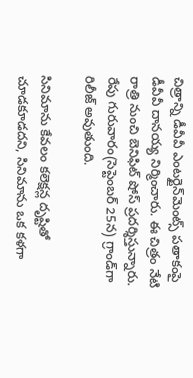చిత్రాన్ని డీవీవీ ఎంటర్టైన్‌మెంట్స్ పతాకంపై డీవీవీ దానయ్య నిర్మించారు. ఈ చిత్రం నేటి రాత్రి నుంచి బెనిఫిట్‌ షోస్‌ ప్రదర్శిస్తున్నారు. రేపు గురువారం(సెప్టెంబర్‌ 25న) గ్రాండ్‌గా రిలీజ్‌ అవుతుంది.

సినిమాను కేవలం కలెక్షన్ల దృష్టితో చూడకూడదని, సినిమాను ఒక కళగా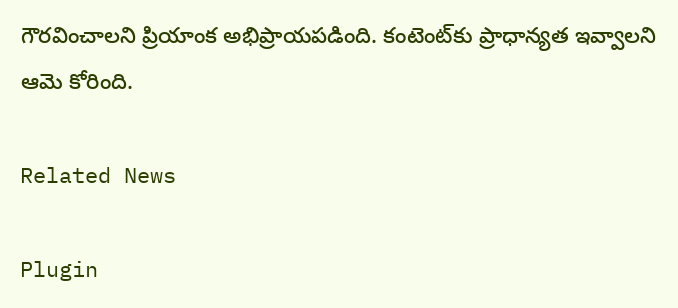గౌరవించాలని ప్రియాంక అభిప్రాయపడింది. కంటెంట్‌కు ప్రాధాన్యత ఇవ్వాలని ఆమె కోరింది.

Related News

Plugin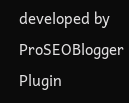developed by ProSEOBlogger
Plugin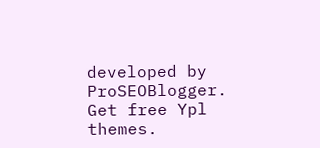developed by ProSEOBlogger. Get free Ypl themes.